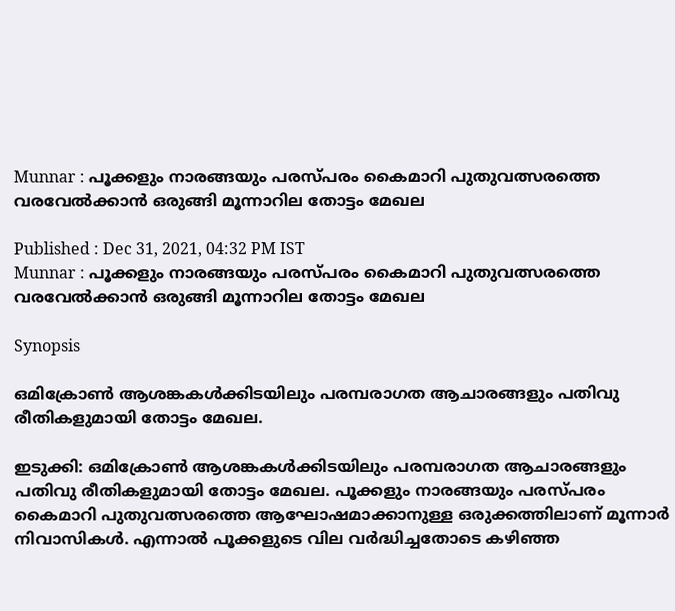Munnar : പൂക്കളും നാരങ്ങയും പരസ്പരം കൈമാറി പുതുവത്സരത്തെ വരവേൽക്കാൻ ഒരുങ്ങി മൂന്നാറില തോട്ടം മേഖല

Published : Dec 31, 2021, 04:32 PM IST
Munnar : പൂക്കളും നാരങ്ങയും പരസ്പരം കൈമാറി പുതുവത്സരത്തെ വരവേൽക്കാൻ ഒരുങ്ങി മൂന്നാറില തോട്ടം മേഖല

Synopsis

ഒമിക്രോണ്‍ ആശങ്കകള്‍ക്കിടയിലും പരമ്പരാഗത ആചാരങ്ങളും പതിവു രീതികളുമായി തോട്ടം മേഖല.

ഇടുക്കി: ഒമിക്രോണ്‍ ആശങ്കകള്‍ക്കിടയിലും പരമ്പരാഗത ആചാരങ്ങളും പതിവു രീതികളുമായി തോട്ടം മേഖല. പൂക്കളും നാരങ്ങയും പരസ്പരം കൈമാറി പുതുവത്സരത്തെ ആഘോഷമാക്കാനുള്ള ഒരുക്കത്തിലാണ് മൂന്നാര്‍ നിവാസികള്‍. എന്നാല്‍ പൂക്കളുടെ വില വര്‍ദ്ധിച്ചതോടെ കഴിഞ്ഞ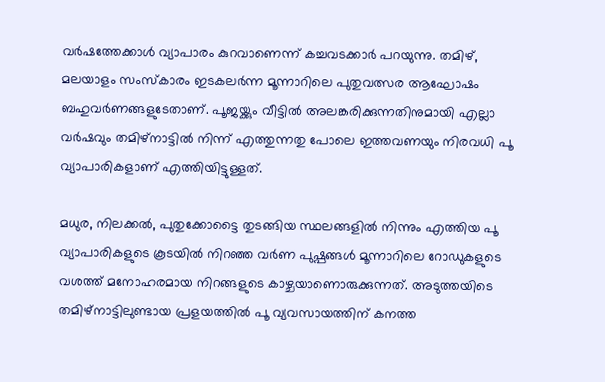വര്‍ഷത്തേക്കാള്‍ വ്യാപാരം കുറവാണെന്ന് കച്ചവടക്കാര്‍ പറയുന്നു. തമിഴ്, മലയാളം സംസ്‌കാരം ഇടകലര്‍ന്ന മൂന്നാറിലെ പുതുവത്സര ആഘോഷം ബഹുവര്‍ണങ്ങളുടേതാണ്. പൂജയ്ക്കും വീട്ടില്‍ അലങ്കരിക്കുന്നതിനുമായി എല്ലാ വര്‍ഷവും തമിഴ്നാട്ടില്‍ നിന്ന് എത്തുന്നതു പോലെ ഇത്തവണയും നിരവധി പൂ വ്യാപാരികളാണ് എത്തിയിട്ടുള്ളത്.

മധുര, നിലക്കല്‍, പുതുക്കോട്ടൈ തുടങ്ങിയ സ്ഥലങ്ങളില്‍ നിന്നും എത്തിയ പൂ വ്യാപാരികളുടെ കൂടയില്‍ നിറഞ്ഞ വര്‍ണ പുഷ്പങ്ങള്‍ മൂന്നാറിലെ റോഡുകളുടെ വശത്ത് മനോഹരമായ നിറങ്ങളുടെ കാഴ്ചയാണൊരുക്കുന്നത്. അടുത്തയിടെ തമിഴ്നാട്ടിലുണ്ടായ പ്രളയത്തില്‍ പൂ വ്യവസായത്തിന് കനത്ത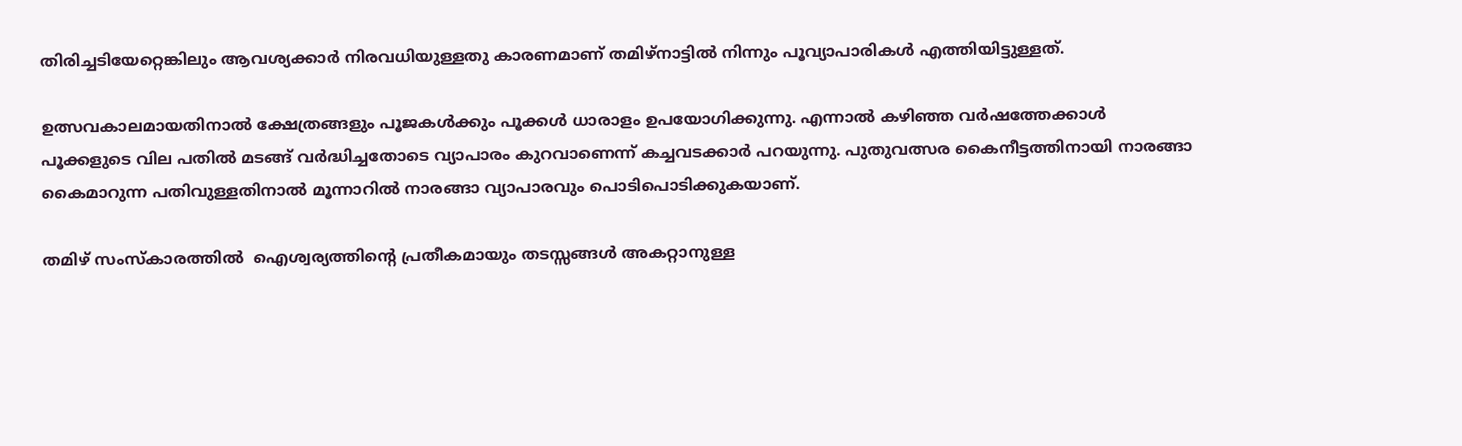തിരിച്ചടിയേറ്റെങ്കിലും ആവശ്യക്കാര്‍ നിരവധിയുള്ളതു കാരണമാണ് തമിഴ്നാട്ടില്‍ നിന്നും പൂവ്യാപാരികള്‍ എത്തിയിട്ടുള്ളത്.

ഉത്സവകാലമായതിനാല്‍ ക്ഷേത്രങ്ങളും പൂജകള്‍ക്കും പൂക്കള്‍ ധാരാളം ഉപയോഗിക്കുന്നു. എന്നാല്‍ കഴിഞ്ഞ വര്‍ഷത്തേക്കാള്‍ പൂക്കളുടെ വില പതില്‍ മടങ്ങ് വര്‍ദ്ധിച്ചതോടെ വ്യാപാരം കുറവാണെന്ന് കച്ചവടക്കാര്‍ പറയുന്നു. പുതുവത്സര കൈനീട്ടത്തിനായി നാരങ്ങാ കൈമാറുന്ന പതിവുള്ളതിനാല്‍ മൂന്നാറില്‍ നാരങ്ങാ വ്യാപാരവും പൊടിപൊടിക്കുകയാണ്.

തമിഴ് സംസ്‌കാരത്തില്‍  ഐശ്വര്യത്തിന്റെ പ്രതീകമായും തടസ്സങ്ങള്‍ അകറ്റാനുള്ള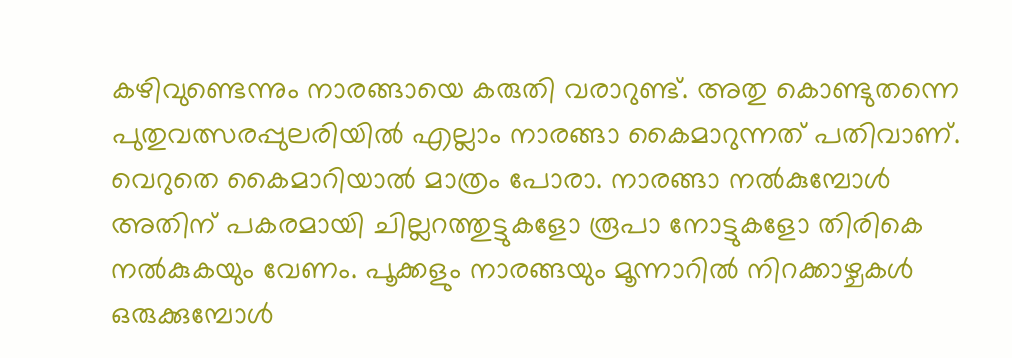കഴിവുണ്ടെന്നും നാരങ്ങായെ കരുതി വരാറുണ്ട്. അതു കൊണ്ടുതന്നെ പുതുവത്സരപ്പുലരിയില്‍ എല്ലാം നാരങ്ങാ കൈമാറുന്നത് പതിവാണ്. വെറുതെ കൈമാറിയാല്‍ മാത്രം പോരാ. നാരങ്ങാ നല്‍കുമ്പോള്‍ അതിന് പകരമായി ചില്ലറത്തുട്ടുകളോ രൂപാ നോട്ടുകളോ തിരികെ നല്‍കുകയും വേണം. പൂക്കളും നാരങ്ങയും മൂന്നാറില്‍ നിറക്കാഴ്ചകള്‍ ഒരുക്കുമ്പോള്‍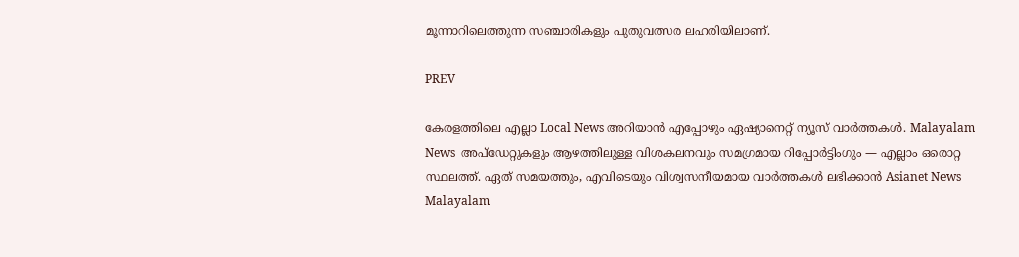മൂന്നാറിലെത്തുന്ന സഞ്ചാരികളും പുതുവത്സര ലഹരിയിലാണ്.

PREV

കേരളത്തിലെ എല്ലാ Local News അറിയാൻ എപ്പോഴും ഏഷ്യാനെറ്റ് ന്യൂസ് വാർത്തകൾ. Malayalam News  അപ്‌ഡേറ്റുകളും ആഴത്തിലുള്ള വിശകലനവും സമഗ്രമായ റിപ്പോർട്ടിംഗും — എല്ലാം ഒരൊറ്റ സ്ഥലത്ത്. ഏത് സമയത്തും, എവിടെയും വിശ്വസനീയമായ വാർത്തകൾ ലഭിക്കാൻ Asianet News Malayalam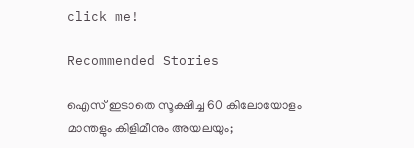click me!

Recommended Stories

ഐസ് ഇടാതെ സൂക്ഷിച്ച 60 കിലോയോളം മാന്തളും കിളിമീനും അയലയും;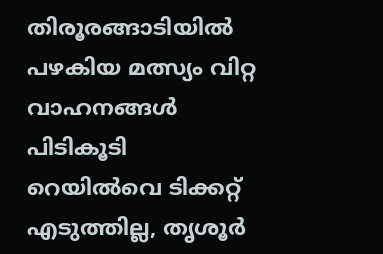തിരൂരങ്ങാടിയിൽ പഴകിയ മത്സ്യം വിറ്റ വാഹനങ്ങള്‍ പിടികൂടി
റെയിൽവെ ടിക്കറ്റ് എടുത്തില്ല, തൃശൂർ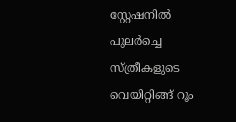സ്റ്റേഷനിൽ പുലർച്ചെ സ്ത്രീകളുടെ വെയിറ്റിങ്ങ് റൂം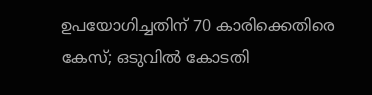ഉപയോഗിച്ചതിന് 70 കാരിക്കെതിരെ കേസ്; ഒടുവിൽ കോടതി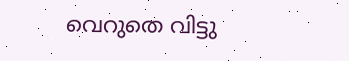വെറുതെ വിട്ടു